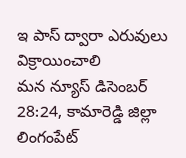ఇ పాస్ ద్వారా ఎరువులు విక్రాయించాలి
మన న్యూస్ డిసెంబర్ 28:24, కామారెడ్డి జిల్లా లింగంపేట్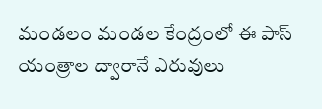మండలం మండల కేంద్రంలో ఈ పాస్ యంత్రాల ద్వారానే ఎరువులు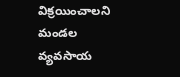విక్రయించాలని మండల వ్యవసాయ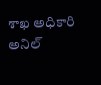శాఖ అధికారి అనిల్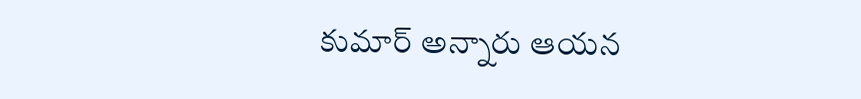కుమార్ అన్నారు ఆయన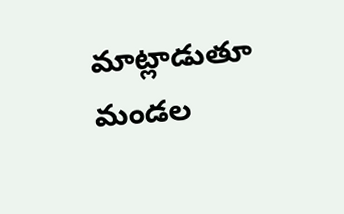మాట్లాడుతూ మండల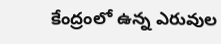కేంద్రంలో ఉన్న ఎరువుల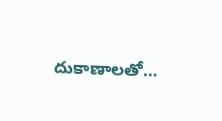దుకాణాలతో…